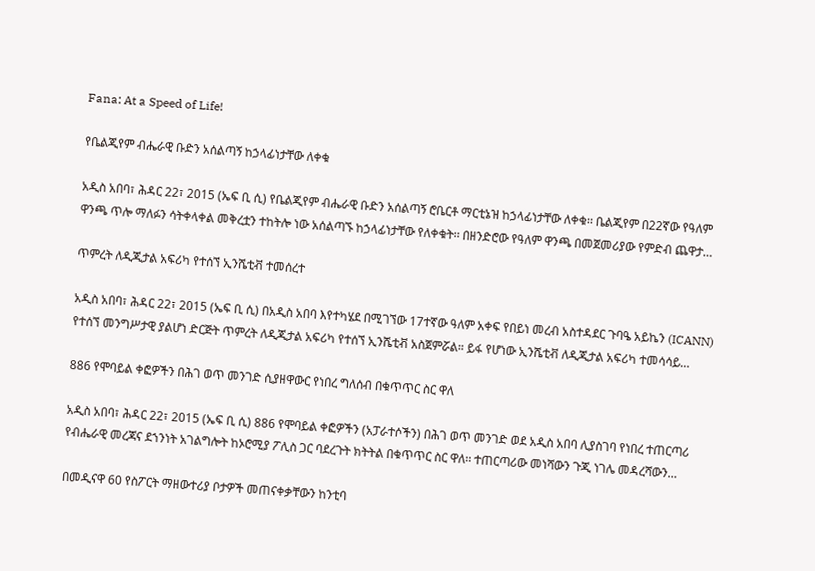Fana: At a Speed of Life!

የቤልጂየም ብሔራዊ ቡድን አሰልጣኝ ከኃላፊነታቸው ለቀቁ

አዲስ አበባ፣ ሕዳር 22፣ 2015 (ኤፍ ቢ ሲ) የቤልጂየም ብሔራዊ ቡድን አሰልጣኝ ሮቤርቶ ማርቲኔዝ ከኃላፊነታቸው ለቀቁ፡፡ ቤልጂየም በ22ኛው የዓለም ዋንጫ ጥሎ ማለፉን ሳትቀላቀል መቅረቷን ተከትሎ ነው አሰልጣኙ ከኃላፊነታቸው የለቀቁት፡፡ በዘንድሮው የዓለም ዋንጫ በመጀመሪያው የምድብ ጨዋታ…

ጥምረት ለዲጂታል አፍሪካ የተሰኘ ኢንሼቲቭ ተመሰረተ

አዲስ አበባ፣ ሕዳር 22፣ 2015 (ኤፍ ቢ ሲ) በአዲስ አበባ እየተካሄደ በሚገኘው 17ተኛው ዓለም አቀፍ የበይነ መረብ አስተዳደር ጉባዔ አይኬን (ICANN) የተሰኘ መንግሥታዊ ያልሆነ ድርጅት ጥምረት ለዲጂታል አፍሪካ የተሰኘ ኢንሼቲቭ አስጀምሯል። ይፋ የሆነው ኢንሼቲቭ ለዲጂታል አፍሪካ ተመሳሳይ…

886 የሞባይል ቀፎዎችን በሕገ ወጥ መንገድ ሲያዘዋውር የነበረ ግለሰብ በቁጥጥር ስር ዋለ

አዲስ አበባ፣ ሕዳር 22፣ 2015 (ኤፍ ቢ ሲ) 886 የሞባይል ቀፎዎችን (አፓራተሶችን) በሕገ ወጥ መንገድ ወደ አዲስ አበባ ሊያስገባ የነበረ ተጠርጣሪ የብሔራዊ መረጃና ደኀንነት አገልግሎት ከኦሮሚያ ፖሊስ ጋር ባደረጉት ክትትል በቁጥጥር ስር ዋለ፡፡ ተጠርጣሪው መነሻውን ጉጂ ነገሌ መዳረሻውን…

በመዲናዋ 60 የስፖርት ማዘውተሪያ ቦታዎች መጠናቀቃቸውን ከንቲባ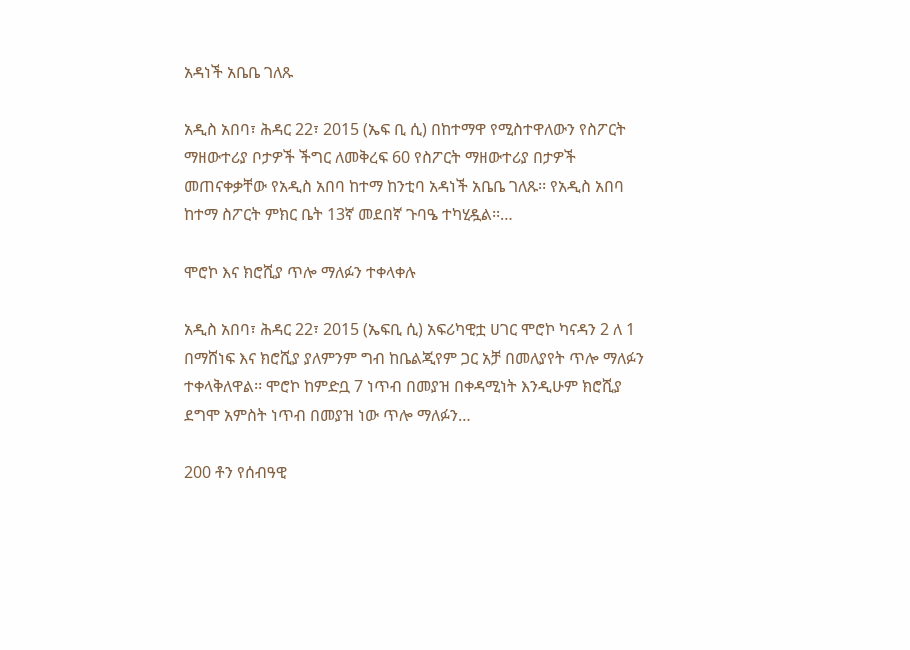አዳነች አቤቤ ገለጹ

አዲስ አበባ፣ ሕዳር 22፣ 2015 (ኤፍ ቢ ሲ) በከተማዋ የሚስተዋለውን የስፖርት ማዘውተሪያ ቦታዎች ችግር ለመቅረፍ 60 የስፖርት ማዘውተሪያ በታዎች መጠናቀቃቸው የአዲስ አበባ ከተማ ከንቲባ አዳነች አቤቤ ገለጹ፡፡ የአዲስ አበባ ከተማ ስፖርት ምክር ቤት 13ኛ መደበኛ ጉባዔ ተካሂዷል፡፡…

ሞሮኮ እና ክሮሺያ ጥሎ ማለፉን ተቀላቀሉ

አዲስ አበባ፣ ሕዳር 22፣ 2015 (ኤፍቢ ሲ) አፍሪካዊቷ ሀገር ሞሮኮ ካናዳን 2 ለ 1 በማሸነፍ እና ክሮሺያ ያለምንም ግብ ከቤልጂየም ጋር አቻ በመለያየት ጥሎ ማለፉን ተቀላቅለዋል፡፡ ሞሮኮ ከምድቧ 7 ነጥብ በመያዝ በቀዳሚነት እንዲሁም ክሮሺያ ደግሞ አምስት ነጥብ በመያዝ ነው ጥሎ ማለፉን…

200 ቶን የሰብዓዊ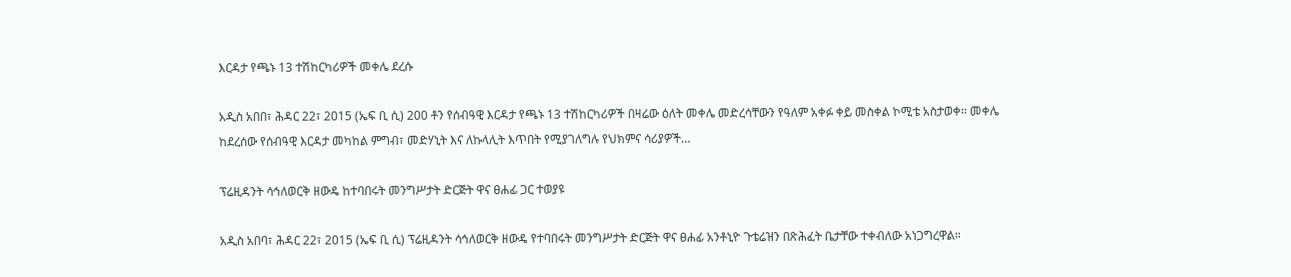እርዳታ የጫኑ 13 ተሽከርካሪዎች መቀሌ ደረሱ

አዲስ አበበ፣ ሕዳር 22፣ 2015 (ኤፍ ቢ ሲ) 200 ቶን የሰብዓዊ እርዳታ የጫኑ 13 ተሽከርካሪዎች በዛሬው ዕለት መቀሌ መድረሳቸውን የዓለም አቀፉ ቀይ መስቀል ኮሚቴ አስታወቀ፡፡ መቀሌ ከደረሰው የሰብዓዊ እርዳታ መካከል ምግብ፣ መድሃኒት እና ለኩላሊት እጥበት የሚያገለግሉ የህክምና ሳሪያዎች…

ፕሬዚዳንት ሳኅለወርቅ ዘውዴ ከተባበሩት መንግሥታት ድርጅት ዋና ፀሐፊ ጋር ተወያዩ

አዲስ አበባ፣ ሕዳር 22፣ 2015 (ኤፍ ቢ ሲ) ፕሬዚዳንት ሳኅለወርቅ ዘውዴ የተባበሩት መንግሥታት ድርጅት ዋና ፀሐፊ አንቶኒዮ ጉቴሬዝን በጽሕፈት ቤታቸው ተቀብለው አነጋግረዋል።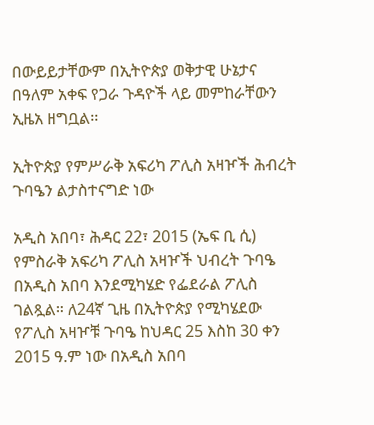በውይይታቸውም በኢትዮጵያ ወቅታዊ ሁኔታና በዓለም አቀፍ የጋራ ጉዳዮች ላይ መምከራቸውን ኢዜአ ዘግቧል፡፡

ኢትዮጵያ የምሥራቅ አፍሪካ ፖሊስ አዛዦች ሕብረት ጉባዔን ልታስተናግድ ነው

አዲስ አበባ፣ ሕዳር 22፣ 2015 (ኤፍ ቢ ሲ) የምስራቅ አፍሪካ ፖሊስ አዛዦች ህብረት ጉባዔ በአዲስ አበባ እንደሚካሄድ የፌደራል ፖሊስ ገልጿል። ለ24ኛ ጊዜ በኢትዮጵያ የሚካሄደው የፖሊስ አዛዦቹ ጉባዔ ከህዳር 25 እስከ 30 ቀን 2015 ዓ.ም ነው በአዲስ አበባ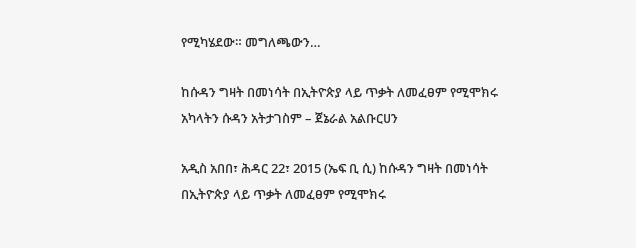የሚካሄደው። መግለጫውን…

ከሱዳን ግዛት በመነሳት በኢትዮጵያ ላይ ጥቃት ለመፈፀም የሚሞክሩ አካላትን ሱዳን አትታገስም – ጀኔራል አልቡርሀን

አዲስ አበበ፣ ሕዳር 22፣ 2015 (ኤፍ ቢ ሲ) ከሱዳን ግዛት በመነሳት በኢትዮጵያ ላይ ጥቃት ለመፈፀም የሚሞክሩ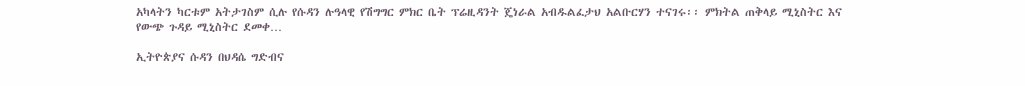አካላትን ካርቱም አትታገስም ሲሉ የሱዳን ሉዓላዊ የሽግግር ምክር ቤት ፕሬዚዳንት ጄነራል አብዱልፈታህ አልቡርሃን ተናገሩ፡፡ ምክትል ጠቅላይ ሚኒስትር እና የውጭ ጉዳይ ሚኒስትር ደመቀ…

ኢትዮጵያና ሱዳን በህዳሴ ግድብና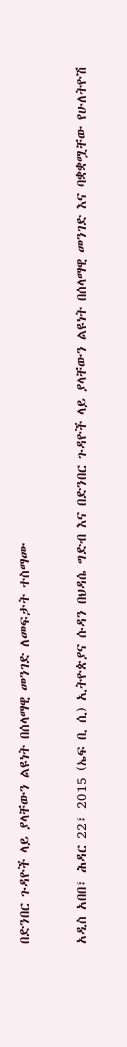በድንበር ጉዳዮች ላይ ያላቸውን ልዩነት በሰላማዊ መንገድ ለመፍታት ተስማሙ

አዲስ አበበ፣ ሕዳር 22፣ 2015 (ኤፍ ቢ ሲ) ኢትዮጵያና ሱዳን በህዳሴ ግድብ እና በድንበር ጉዳዮች ላይ ያላቸውን ልዩነት በሰላማዊ መንገድ እና ባቋቋሟቸው የሁለትዮሽ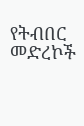የትብበር መድረኮች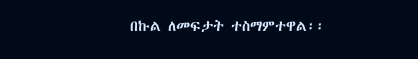በኩል ለመፍታት ተስማምተዋል፡፡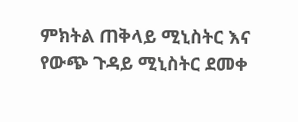ምክትል ጠቅላይ ሚኒስትር እና የውጭ ጉዳይ ሚኒስትር ደመቀ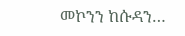መኮንን ከሱዳን…